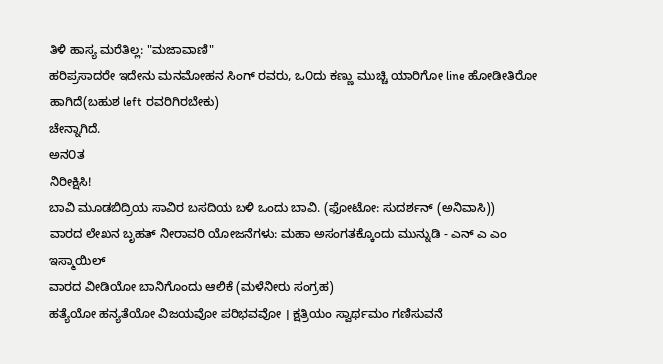ತಿಳಿ ಹಾಸ್ಯ ಮರೆತಿಲ್ಲ: "ಮಜಾವಾಣಿ"
ಹರಿಪ್ರಸಾದರೇ ಇದೇನು ಮನಮೋಹನ ಸಿಂಗ್ ರವರು, ಒ೦ದು ಕಣ್ಣು ಮುಚ್ಚಿ ಯಾರಿಗೋ line ಹೋಡೀತಿರೋ ಹಾಗಿದೆ(ಬಹುಶ left ರವರಿಗಿರಬೇಕು)
ಚೇನ್ನಾಗಿದೆ.
ಅನ೦ತ
ನಿರೀಕ್ಷಿಸಿ!
ಬಾವಿ ಮೂಡಬಿದ್ರಿಯ ಸಾವಿರ ಬಸದಿಯ ಬಳಿ ಒಂದು ಬಾವಿ. (ಫೋಟೋ: ಸುದರ್ಶನ್ (ಅನಿವಾಸಿ))
ವಾರದ ಲೇಖನ ಬೃಹತ್ ನೀರಾವರಿ ಯೋಜನೆಗಳು: ಮಹಾ ಅಸಂಗತಕ್ಕೊಂದು ಮುನ್ನುಡಿ - ಎನ್ ಎ ಎಂ ಇಸ್ಮಾಯಿಲ್
ವಾರದ ವೀಡಿಯೋ ಬಾನಿಗೊಂದು ಆಲಿಕೆ (ಮಳೆನೀರು ಸಂಗ್ರಹ)
ಹತ್ಯೆಯೋ ಹನ್ಯತೆಯೋ ವಿಜಯವೋ ಪರಿಭವವೋ । ಕ್ಷತ್ರಿಯಂ ಸ್ವಾರ್ಥಮಂ ಗಣಿಸುವನೆ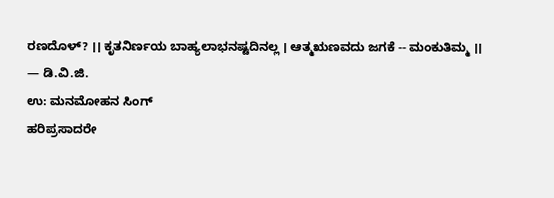ರಣದೊಳ್? ।। ಕೃತನಿರ್ಣಯ ಬಾಹ್ಯಲಾಭನಷ್ಟದಿನಲ್ಲ । ಆತ್ಮಋಣವದು ಜಗಕೆ -- ಮಂಕುತಿಮ್ಮ ।।
— ಡಿ.ವಿ.ಜಿ.
ಉ: ಮನಮೋಹನ ಸಿಂಗ್
ಹರಿಪ್ರಸಾದರೇ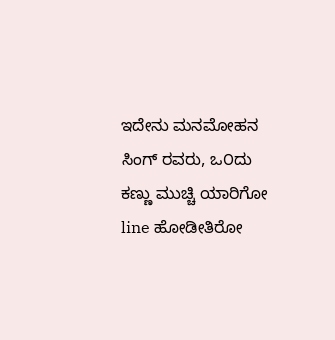ಇದೇನು ಮನಮೋಹನ ಸಿಂಗ್ ರವರು, ಒ೦ದು ಕಣ್ಣು ಮುಚ್ಚಿ ಯಾರಿಗೋ line ಹೋಡೀತಿರೋ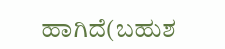ಹಾಗಿದೆ(ಬಹುಶ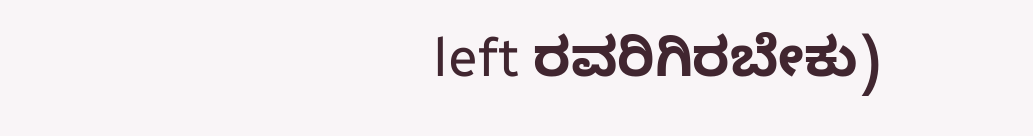left ರವರಿಗಿರಬೇಕು)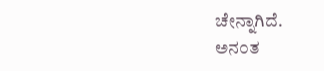ಚೇನ್ನಾಗಿದೆ.
ಅನ೦ತ